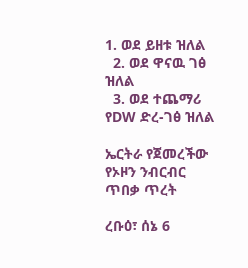1. ወደ ይዘቱ ዝለል
  2. ወደ ዋናዉ ገፅ ዝለል
  3. ወደ ተጨማሪ የDW ድረ-ገፅ ዝለል

ኤርትራ የጀመረችው የኦዞን ንብርብር ጥበቃ ጥረት

ረቡዕ፣ ሰኔ 6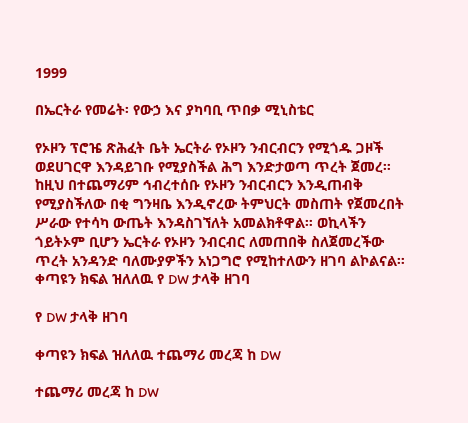1999

በኤርትራ የመሬት፡ የውኃ እና ያካባቢ ጥበቃ ሚኒስቴር

የኦዞን ፕሮዤ ጽሕፈት ቤት ኤርትራ የኦዞን ንብርብርን የሚጎዱ ጋዞች ወደሀገርዋ እንዳይገቡ የሚያስችል ሕግ እንድታወጣ ጥረት ጀመረ። ከዚህ በተጨማሪም ኅብረተሰቡ የኦዞን ንብርብርን እንዲጠብቅ የሚያስችለው በቂ ግንዛቤ እንዲኖረው ትምህርት መስጠት የጀመረበት ሥራው የተሳካ ውጤት እንዳስገኘለት አመልክቶዋል። ወኪላችን ጎይትኦም ቢሆን ኤርትራ የኦዞን ንብርብር ለመጠበቅ ስለጀመረችው ጥረት አንዳንድ ባለሙያዎችን አነጋግሮ የሚከተለውን ዘገባ ልኮልናል።
ቀጣዩን ክፍል ዝለለዉ የ DW ታላቅ ዘገባ

የ DW ታላቅ ዘገባ

ቀጣዩን ክፍል ዝለለዉ ተጨማሪ መረጃ ከ DW

ተጨማሪ መረጃ ከ DW